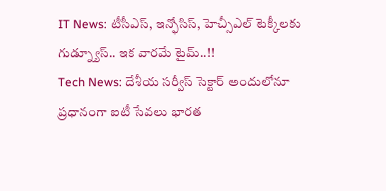IT News: టీసీఎస్, ఇన్ఫోసిస్, హెచ్సీఎల్ టెక్కీలకు గుడ్న్యూస్.. ఇక వారమే టైమ్..!!
Tech News: దేశీయ సర్వీస్ సెక్టార్ అందులోనూ ప్రధానంగా ఐటీ సేవలు భారత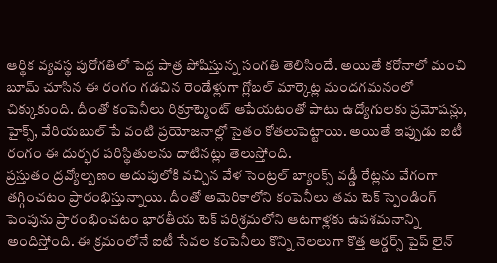ఆర్థిక వ్యవస్థ పురోగతిలో పెద్ద పాత్ర పోషిస్తున్న సంగతి తెలిసిందే. అయితే కరోనాలో మంచి బూమ్ చూసిన ఈ రంగం గడచిన రెండేళ్లుగా గ్లోబల్ మార్కెట్ల మందగమనంలో చిక్కుకుంది. దీంతో కంపెనీలు రిక్రూట్మెంట్ ఆపేయటంతో పాటు ఉద్యోగులకు ప్రమోషన్లు, హైక్స్, వేరియబుల్ పే వంటి ప్రయోజనాల్లో సైతం కోతలుపెట్టాయి. అయితే ఇప్పుడు ఐటీ రంగం ఈ దుర్భర పరిస్థితులను దాటినట్లు తెలుస్తోంది.
ప్రస్తుతం ద్రవ్యోల్బణం అదుపులోకి వచ్చిన వేళ సెంట్రల్ బ్యాంక్స్ వడ్డీ రేట్లను వేగంగా తగ్గించటం ప్రారంభిస్తున్నాయి. దీంతో అమెరికాలోని కంపెనీలు తమ టెక్ స్పెండింగ్ పెంపును ప్రారంభించటం భారతీయ టెక్ పరిశ్రమలోని ఆటగాళ్లకు ఉపశమనాన్ని అందిస్తోంది. ఈ క్రమంలోనే ఐటీ సేవల కంపెనీలు కొన్ని నెలలుగా కొత్త ఆర్డర్స్ పైప్ లైన్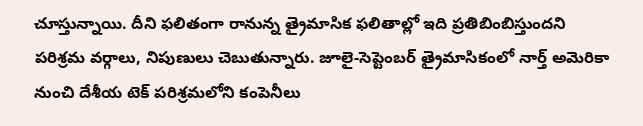చూస్తున్నాయి. దీని ఫలితంగా రానున్న త్రైమాసిక ఫలితాల్లో ఇది ప్రతిబింబిస్తుందని పరిశ్రమ వర్గాలు, నిపుణులు చెబుతున్నారు. జూలై-సెప్టెంబర్ త్రైమాసికంలో నార్త్ అమెరికా నుంచి దేశీయ టెక్ పరిశ్రమలోని కంపెనీలు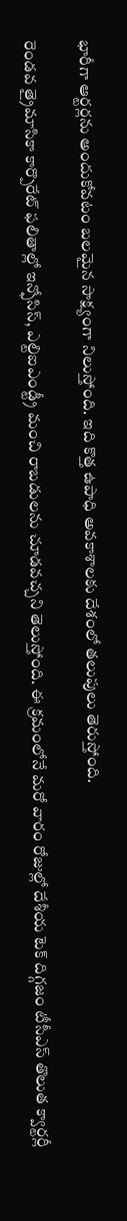భారీగా ఆర్టర్లను అందుకోవటం బలమైన సాక్ష్యంగా నిలుస్తోంది. ఇది కొత్త ఉపాధి అవకాశాలకు దేశంలో తలుపులు తెరుస్తోంది.

రెండవ త్రైమాసికా కార్పొరేట్ ఫలితాల్లో ఇన్ఫోసిస్, ఎల్టిఐఎండ్ట్రీ మంచి రాబడులను చూడవచ్చని తెలుస్తోంది. ఈ క్రమంలోనే మరో వారం రోజుల్లో దేశీయ టెక్ దిగ్గజం టీసీఎస్ తొలుత క్వార్టర్లీ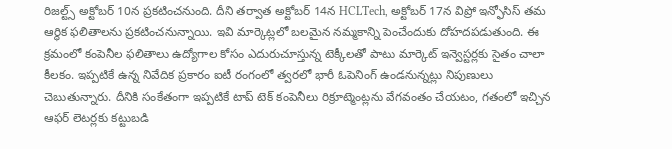రిజల్ట్స్ అక్టోబర్ 10న ప్రకటించనుంది. దీని తర్వాత అక్టోబర్ 14న HCLTech, అక్టోబర్ 17న విప్రో ఇన్ఫోసిస్ తమ ఆర్థిక ఫలితాలను ప్రకటించనున్నాయి. ఇవి మార్కెట్లలో బలమైన నమ్మకాన్ని పెంచేందుకు దోహదపడుతుంది. ఈ క్రమంలో కంపెనీల ఫలితాలు ఉద్యోగాల కోసం ఎదురుచూస్తున్న టెక్కీలతో పాటు మార్కెట్ ఇన్వెస్టర్లకు సైతం చాలా కీలకం. ఇప్పటికే ఉన్న నివేదిక ప్రకారం ఐటీ రంగంలో త్వరలో భారీ ఓపెనింగ్ ఉండనున్నట్లు నిపుణులు చెబుతున్నారు. దీనికి సంకేతంగా ఇప్పటికే టాప్ టెక్ కంపెనీలు రిక్రూట్మెంట్లను వేగవంతం చేయటం, గతంలో ఇచ్చిన ఆఫర్ లెటర్లకు కట్టుబడి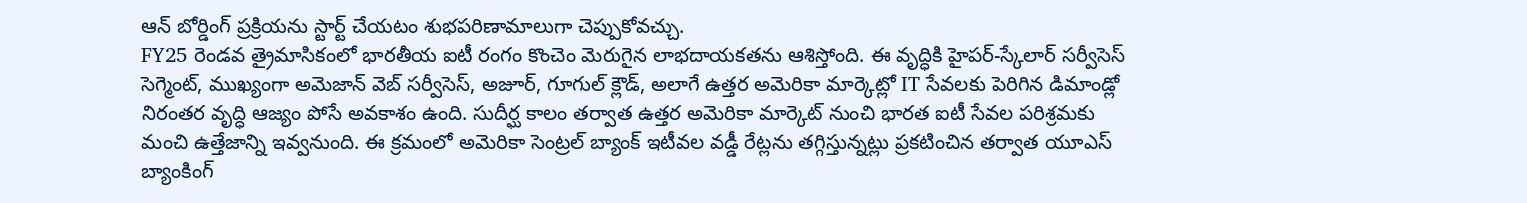ఆన్ బోర్డింగ్ ప్రక్రియను స్టార్ట్ చేయటం శుభపరిణామాలుగా చెప్పుకోవచ్చు.
FY25 రెండవ త్రైమాసికంలో భారతీయ ఐటీ రంగం కొంచెం మెరుగైన లాభదాయకతను ఆశిస్తోంది. ఈ వృద్ధికి హైపర్-స్కేలార్ సర్వీసెస్ సెగ్మెంట్, ముఖ్యంగా అమెజాన్ వెబ్ సర్వీసెస్, అజూర్, గూగుల్ క్లౌడ్, అలాగే ఉత్తర అమెరికా మార్కెట్లో IT సేవలకు పెరిగిన డిమాండ్లో నిరంతర వృద్ధి ఆజ్యం పోసే అవకాశం ఉంది. సుదీర్ఘ కాలం తర్వాత ఉత్తర అమెరికా మార్కెట్ నుంచి భారత ఐటీ సేవల పరిశ్రమకు మంచి ఉత్తేజాన్ని ఇవ్వనుంది. ఈ క్రమంలో అమెరికా సెంట్రల్ బ్యాంక్ ఇటీవల వడ్డీ రేట్లను తగ్గిస్తున్నట్లు ప్రకటించిన తర్వాత యూఎస్ బ్యాంకింగ్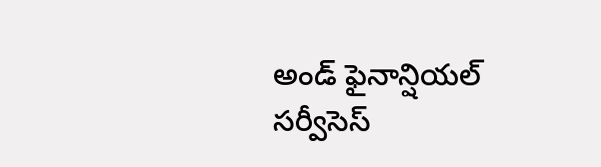అండ్ ఫైనాన్షియల్ సర్వీసెస్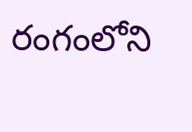రంగంలోని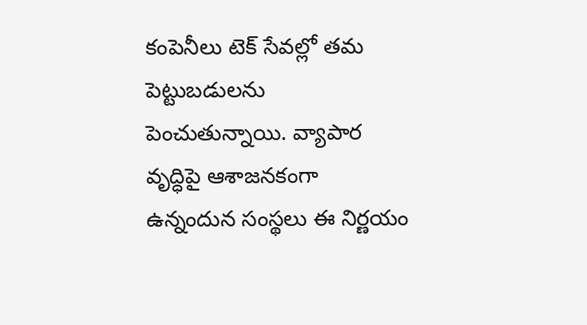కంపెనీలు టెక్ సేవల్లో తమ పెట్టుబడులను పెంచుతున్నాయి. వ్యాపార వృద్ధిపై ఆశాజనకంగా ఉన్నందున సంస్థలు ఈ నిర్ణయం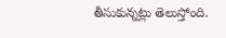తీసుకున్నట్లు తెలుస్తోంది.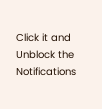Click it and Unblock the Notifications